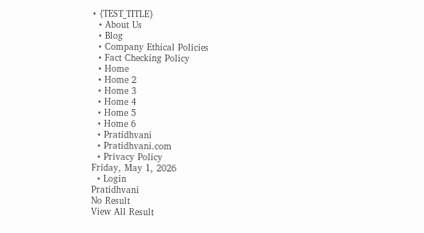• {TEST_TITLE}
  • About Us
  • Blog
  • Company Ethical Policies
  • Fact Checking Policy
  • Home
  • Home 2
  • Home 3
  • Home 4
  • Home 5
  • Home 6
  • Pratidhvani
  • Pratidhvani.com
  • Privacy Policy
Friday, May 1, 2026
  • Login
Pratidhvani
No Result
View All Result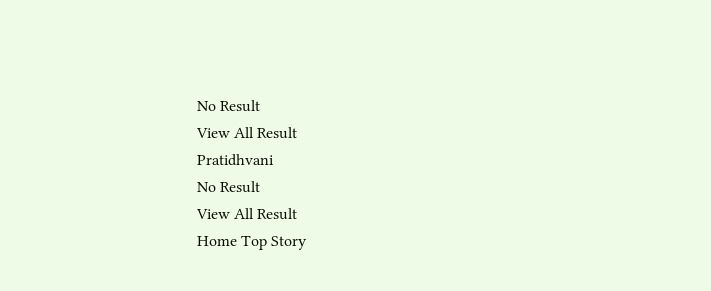No Result
View All Result
Pratidhvani
No Result
View All Result
Home Top Story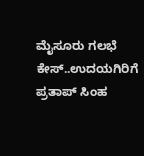ಮೈಸೂರು ಗಲಭೆ ಕೇಸ್..ಉದಯಗಿರಿಗೆ ಪ್ರತಾಪ್ ಸಿಂಹ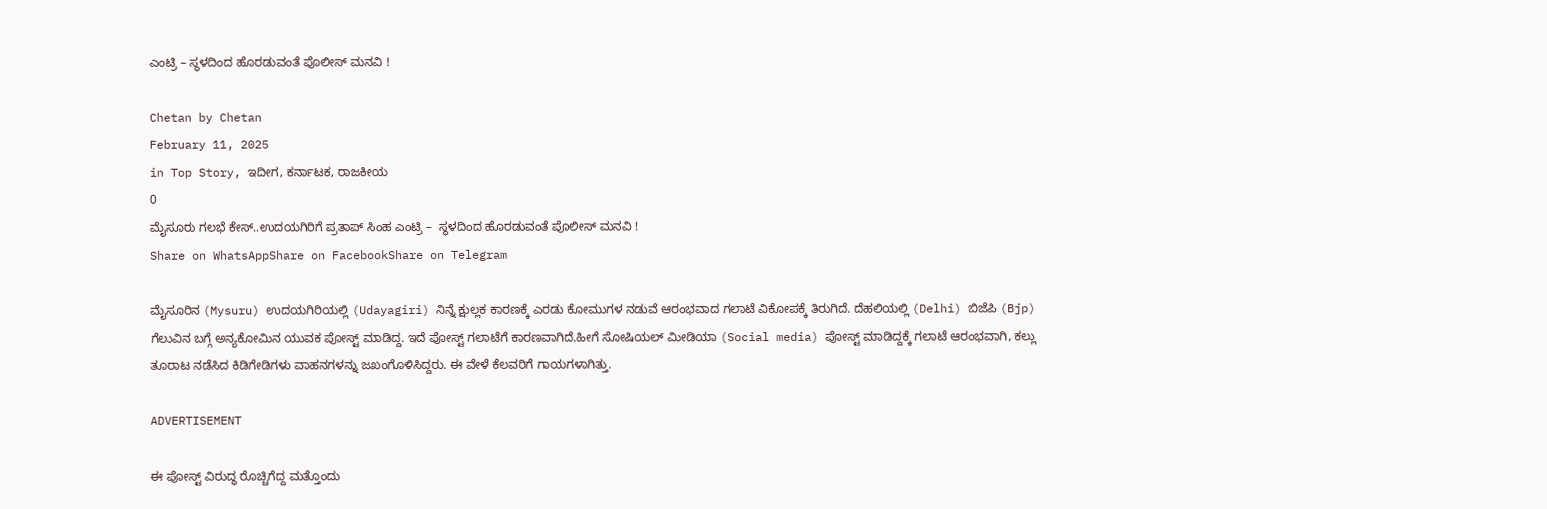ಎಂಟ್ರಿ – ಸ್ಥಳದಿಂದ ಹೊರಡುವಂತೆ ಪೊಲೀಸ್ ಮನವಿ !

Chetan by Chetan
February 11, 2025
in Top Story, ಇದೀಗ, ಕರ್ನಾಟಕ, ರಾಜಕೀಯ
0
ಮೈಸೂರು ಗಲಭೆ ಕೇಸ್..ಉದಯಗಿರಿಗೆ ಪ್ರತಾಪ್ ಸಿಂಹ ಎಂಟ್ರಿ –  ಸ್ಥಳದಿಂದ ಹೊರಡುವಂತೆ ಪೊಲೀಸ್ ಮನವಿ !
Share on WhatsAppShare on FacebookShare on Telegram

ಮೈಸೂರಿನ (Mysuru) ಉದಯಗಿರಿಯಲ್ಲಿ (Udayagiri) ನಿನ್ನೆ ಕ್ಷುಲ್ಲಕ ಕಾರಣಕ್ಕೆ ಎರಡು ಕೋಮುಗಳ ನಡುವೆ ಆರಂಭವಾದ ಗಲಾಟೆ ವಿಕೋಪಕ್ಕೆ ತಿರುಗಿದೆ. ದೆಹಲಿಯಲ್ಲಿ (Delhi) ಬಿಜೆಪಿ (Bjp) ಗೆಲುವಿನ ಬಗ್ಗೆ ಅನ್ಯಕೋಮಿನ ಯುವಕ ಪೋಸ್ಟ್ ಮಾಡಿದ್ದ. ಇದೆ ಪೋಸ್ಟ್ ಗಲಾಟೆಗೆ ಕಾರಣವಾಗಿದೆ.ಹೀಗೆ ಸೋಷಿಯಲ್‌ ಮೀಡಿಯಾ (Social media) ಪೋಸ್ಟ್ ಮಾಡಿದ್ದಕ್ಕೆ ಗಲಾಟೆ ಆರಂಭವಾಗಿ, ಕಲ್ಲು ತೂರಾಟ ನಡೆಸಿದ ಕಿಡಿಗೇಡಿಗಳು ವಾಹನಗಳನ್ನು ಜಖಂಗೊಳಿಸಿದ್ದರು. ಈ ವೇಳೆ ಕೆಲವರಿಗೆ ಗಾಯಗಳಾಗಿತ್ತು.

ADVERTISEMENT

ಈ ಪೋಸ್ಟ್ ವಿರುದ್ಧ ರೊಚ್ಚಿಗೆದ್ದ ಮತ್ತೊಂದು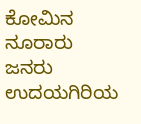ಕೋಮಿನ ನೂರಾರು ಜನರು ಉದಯಗಿರಿಯ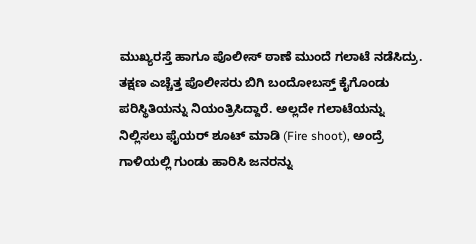ಮುಖ್ಯರಸ್ತೆ ಹಾಗೂ ಪೊಲೀಸ್ ಠಾಣೆ ಮುಂದೆ ಗಲಾಟೆ ನಡೆಸಿದ್ರು. ತಕ್ಷಣ ಎಚ್ಚೆತ್ತ ಪೊಲೀಸರು ಬಿಗಿ ಬಂದೋಬಸ್ತ್ ಕೈಗೊಂಡು ಪರಿಸ್ಥಿತಿಯನ್ನು ನಿಯಂತ್ರಿಸಿದ್ದಾರೆ. ಅಲ್ಲದೇ ಗಲಾಟೆಯನ್ನು ನಿಲ್ಲಿಸಲು ಫೈಯ‌ರ್ ಶೂಟ್ ಮಾಡಿ (Fire shoot), ಅಂದ್ರೆ ಗಾಳಿಯಲ್ಲಿ ಗುಂಡು ಹಾರಿಸಿ ಜನರನ್ನು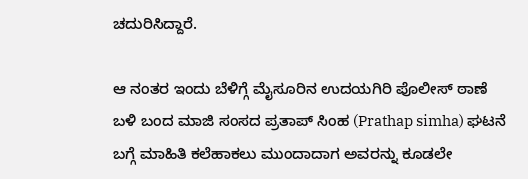ಚದುರಿಸಿದ್ದಾರೆ.

ಆ ನಂತರ ಇಂದು ಬೆಳಿಗ್ಗೆ ಮೈಸೂರಿನ ಉದಯಗಿರಿ ಪೊಲೀಸ್‌ ಠಾಣೆ ಬಳಿ ಬಂದ ಮಾಜಿ ಸಂಸದ ಪ್ರತಾಪ್ ಸಿಂಹ (Prathap simha) ಘಟನೆ ಬಗ್ಗೆ ಮಾಹಿತಿ ಕಲೆಹಾಕಲು ಮುಂದಾದಾಗ ಅವರನ್ನು ಕೂಡಲೇ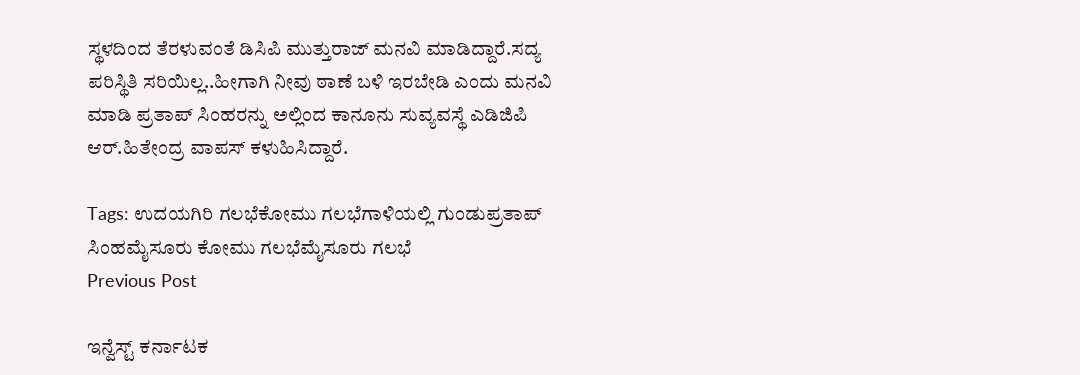ಸ್ಥಳದಿಂದ ತೆರಳುವಂತೆ ಡಿಸಿಪಿ ಮುತ್ತುರಾಜ್ ಮನವಿ ಮಾಡಿದ್ದಾರೆ.ಸದ್ಯ ಪರಿಸ್ಥಿತಿ ಸರಿಯಿಲ್ಲ..ಹೀಗಾಗಿ ನೀವು ಠಾಣೆ ಬಳಿ ಇರಬೇಡಿ ಎಂದು ಮನವಿ ಮಾಡಿ ಪ್ರತಾಪ್ ಸಿಂಹರನ್ನು ಅಲ್ಲಿಂದ ಕಾನೂನು ಸುವ್ಯವಸ್ಥೆ ಎಡಿಜಿಪಿ ಆ‌ರ್.ಹಿತೇಂದ್ರ ವಾಪಸ್ ಕಳುಹಿಸಿದ್ದಾರೆ.

Tags: ಉದಯಗಿರಿ ಗಲಭೆಕೋಮು ಗಲಭೆಗಾಳಿಯಲ್ಲಿ ಗುಂಡುಪ್ರತಾಪ್ ಸಿಂಹಮೈಸೂರು ಕೋಮು ಗಲಭೆಮೈಸೂರು ಗಲಭೆ
Previous Post

ಇನ್ವೆಸ್ಟ್ ಕರ್ನಾಟಕ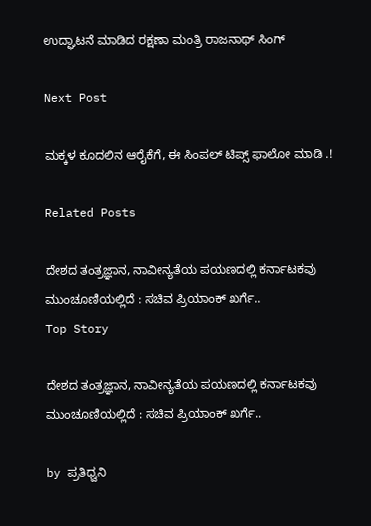ಉದ್ಘಾಟನೆ ಮಾಡಿದ ರಕ್ಷಣಾ ಮಂತ್ರಿ ರಾಜನಾಥ್ ಸಿಂಗ್

Next Post

ಮಕ್ಕಳ ಕೂದಲಿನ ಆರೈಕೆಗೆ, ಈ ಸಿಂಪಲ್ ಟಿಪ್ಸ್ ಫಾಲೋ ಮಾಡಿ .!

Related Posts

ದೇಶದ ತಂತ್ರಜ್ಞಾನ, ನಾವೀನ್ಯತೆಯ ಪಯಣದಲ್ಲಿ ಕರ್ನಾಟಕವು ಮುಂಚೂಣಿಯಲ್ಲಿದೆ : ಸಚಿವ ಪ್ರಿಯಾಂಕ್‌ ಖರ್ಗೆ..
Top Story

ದೇಶದ ತಂತ್ರಜ್ಞಾನ, ನಾವೀನ್ಯತೆಯ ಪಯಣದಲ್ಲಿ ಕರ್ನಾಟಕವು ಮುಂಚೂಣಿಯಲ್ಲಿದೆ : ಸಚಿವ ಪ್ರಿಯಾಂಕ್‌ ಖರ್ಗೆ..

by ಪ್ರತಿಧ್ವನಿ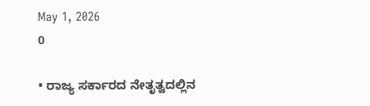May 1, 2026
0

• ರಾಜ್ಯ ಸರ್ಕಾರದ ನೇತೃತ್ವದಲ್ಲಿನ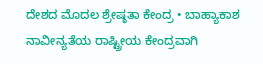ದೇಶದ ಮೊದಲ ಶ್ರೇಷ್ಠತಾ ಕೇಂದ್ರ • ಬಾಹ್ಯಾಕಾಶ ನಾವೀನ್ಯತೆಯ ರಾಷ್ಟ್ರೀಯ ಕೇಂದ್ರವಾಗಿ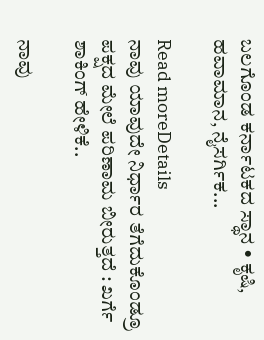ಬಲಗೊಂಡ ಕರ್ನಾಟಕದ ಸ್ಥಾನ • ಕೃಷಿ, ಹವಾಮಾನ, ನೈಸರ್ಗಿಕ...

Read moreDetails
ನಾವು ಯಾವುದೇ ನಿರ್ಧಾರ ತೆಗೆದುಕೊಂಡ್ರೂ ಪಕ್ಷದ ಮೇಲೆ ಪರಿಣಾಮ ಬೀರುತ್ತದೆ : ಖರ್ಗೆ ಶಾಕಿಂಗ್‌ ಹೇಳಿಕೆ..

ನಾವು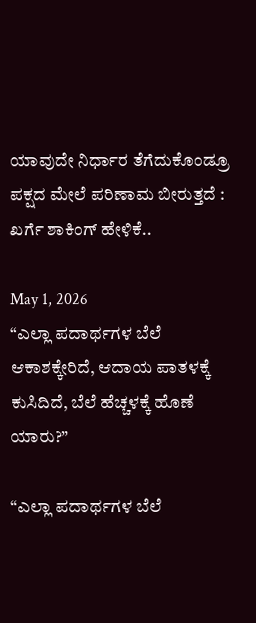ಯಾವುದೇ ನಿರ್ಧಾರ ತೆಗೆದುಕೊಂಡ್ರೂ ಪಕ್ಷದ ಮೇಲೆ ಪರಿಣಾಮ ಬೀರುತ್ತದೆ : ಖರ್ಗೆ ಶಾಕಿಂಗ್‌ ಹೇಳಿಕೆ..

May 1, 2026
“ಎಲ್ಲಾ ಪದಾರ್ಥಗಳ ಬೆಲೆ ಆಕಾಶಕ್ಕೇರಿದೆ, ಆದಾಯ ಪಾತಳಕ್ಕೆ ಕುಸಿದಿದೆ, ಬೆಲೆ ಹೆಚ್ಚಳಕ್ಕೆ ಹೊಣೆ ಯಾರು?”

“ಎಲ್ಲಾ ಪದಾರ್ಥಗಳ ಬೆಲೆ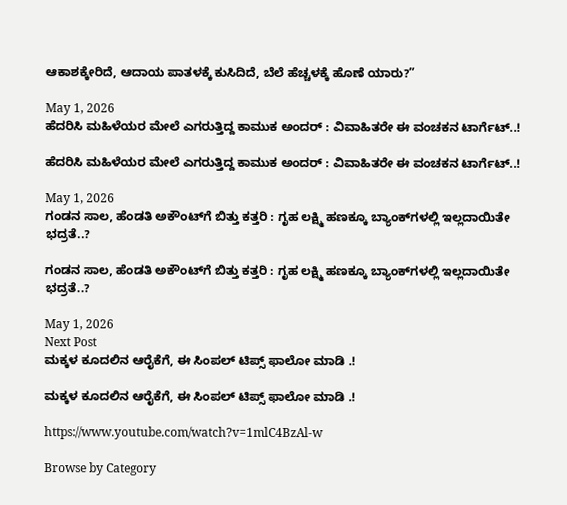ಆಕಾಶಕ್ಕೇರಿದೆ, ಆದಾಯ ಪಾತಳಕ್ಕೆ ಕುಸಿದಿದೆ, ಬೆಲೆ ಹೆಚ್ಚಳಕ್ಕೆ ಹೊಣೆ ಯಾರು?”

May 1, 2026
ಹೆದರಿಸಿ ಮಹಿಳೆಯರ ಮೇಲೆ ಎಗರುತ್ತಿದ್ದ ಕಾಮುಕ ಅಂದರ್‌ : ವಿವಾಹಿತರೇ ಈ ವಂಚಕನ ಟಾರ್ಗೆಟ್..!

ಹೆದರಿಸಿ ಮಹಿಳೆಯರ ಮೇಲೆ ಎಗರುತ್ತಿದ್ದ ಕಾಮುಕ ಅಂದರ್‌ : ವಿವಾಹಿತರೇ ಈ ವಂಚಕನ ಟಾರ್ಗೆಟ್..!

May 1, 2026
ಗಂಡನ ಸಾಲ, ಹೆಂಡತಿ ಅಕೌಂಟ್‌ಗೆ ಬಿತ್ತು ಕತ್ತರಿ : ಗೃಹ ಲಕ್ಷ್ಮಿ ಹಣಕ್ಕೂ ಬ್ಯಾಂಕ್‌ಗಳಲ್ಲಿ ಇಲ್ಲದಾಯಿತೇ ಭದ್ರತೆ..?

ಗಂಡನ ಸಾಲ, ಹೆಂಡತಿ ಅಕೌಂಟ್‌ಗೆ ಬಿತ್ತು ಕತ್ತರಿ : ಗೃಹ ಲಕ್ಷ್ಮಿ ಹಣಕ್ಕೂ ಬ್ಯಾಂಕ್‌ಗಳಲ್ಲಿ ಇಲ್ಲದಾಯಿತೇ ಭದ್ರತೆ..?

May 1, 2026
Next Post
ಮಕ್ಕಳ ಕೂದಲಿನ ಆರೈಕೆಗೆ, ಈ ಸಿಂಪಲ್ ಟಿಪ್ಸ್ ಫಾಲೋ ಮಾಡಿ .!

ಮಕ್ಕಳ ಕೂದಲಿನ ಆರೈಕೆಗೆ, ಈ ಸಿಂಪಲ್ ಟಿಪ್ಸ್ ಫಾಲೋ ಮಾಡಿ .!

https://www.youtube.com/watch?v=1mlC4BzAl-w

Browse by Category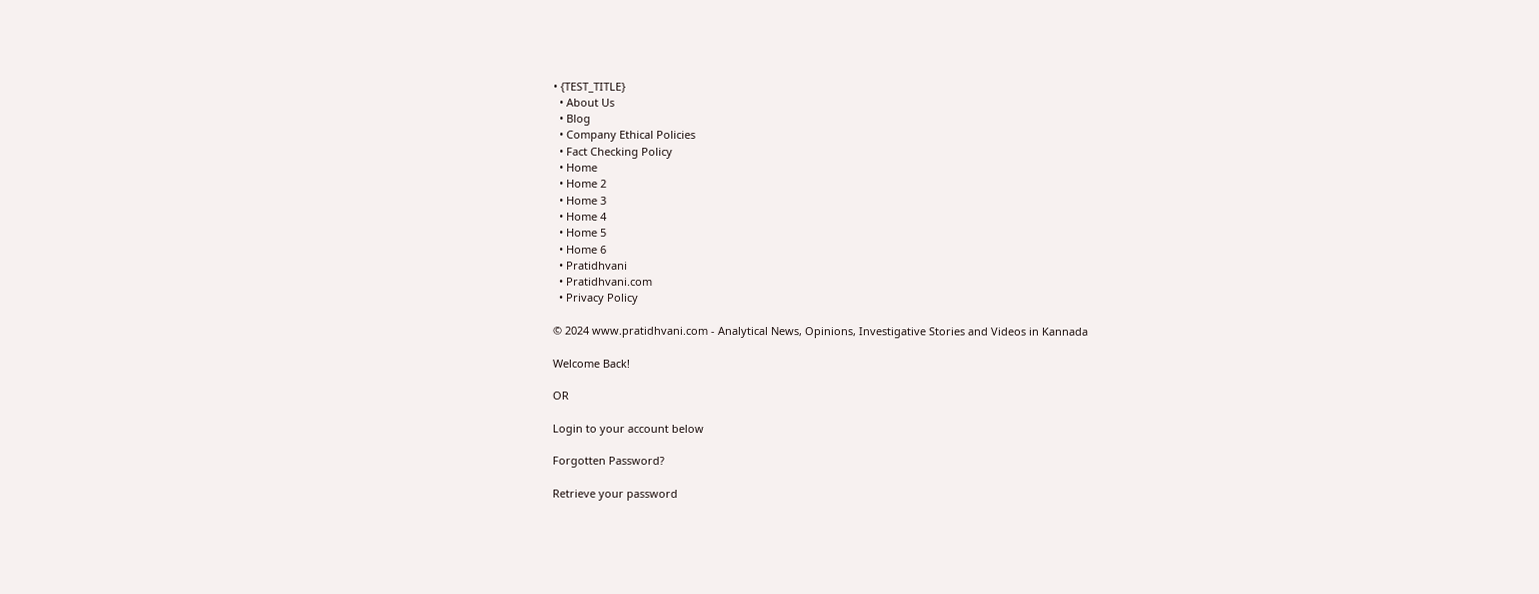• {TEST_TITLE}
  • About Us
  • Blog
  • Company Ethical Policies
  • Fact Checking Policy
  • Home
  • Home 2
  • Home 3
  • Home 4
  • Home 5
  • Home 6
  • Pratidhvani
  • Pratidhvani.com
  • Privacy Policy

© 2024 www.pratidhvani.com - Analytical News, Opinions, Investigative Stories and Videos in Kannada

Welcome Back!

OR

Login to your account below

Forgotten Password?

Retrieve your password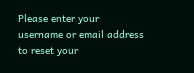Please enter your username or email address to reset your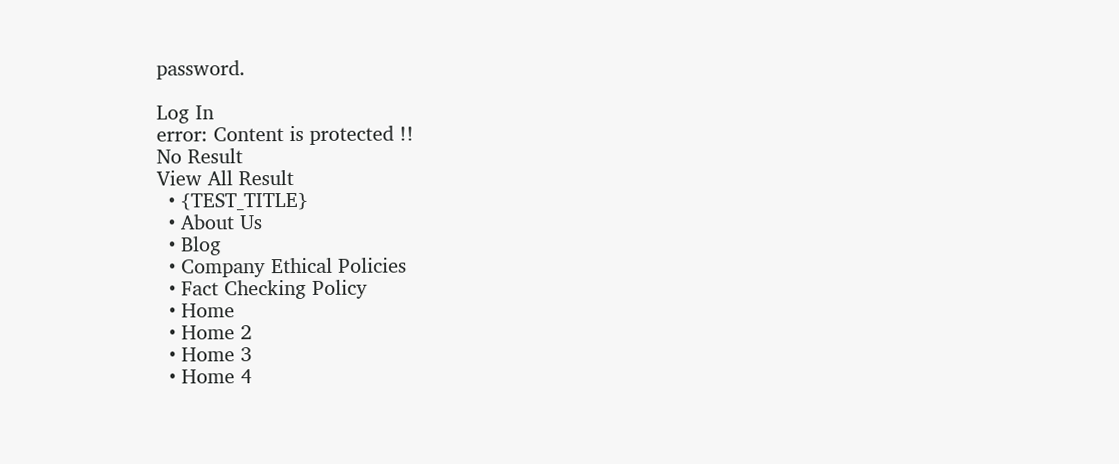password.

Log In
error: Content is protected !!
No Result
View All Result
  • {TEST_TITLE}
  • About Us
  • Blog
  • Company Ethical Policies
  • Fact Checking Policy
  • Home
  • Home 2
  • Home 3
  • Home 4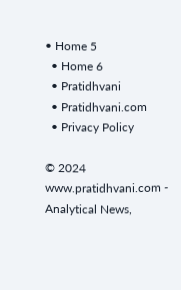• Home 5
  • Home 6
  • Pratidhvani
  • Pratidhvani.com
  • Privacy Policy

© 2024 www.pratidhvani.com - Analytical News,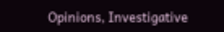Opinions, Investigative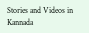Stories and Videos in Kannada